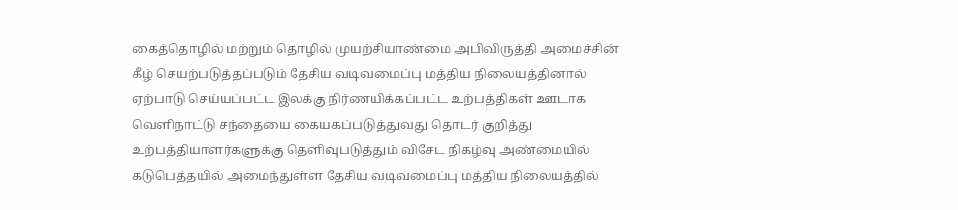கைத்தொழில் மற்றும் தொழில் முயற்சியாண்மை அபிவிருத்தி அமைச்சின் கீழ் செயற்படுத்தப்படும் தேசிய வடிவமைப்பு மத்திய நிலையத்தினால் ஏற்பாடு செய்யப்பட்ட இலக்கு நிர்ணயிக்கப்பட்ட உற்பத்திகள் ஊடாக வெளிநாட்டு சந்தையை கையகப்படுத்துவது தொடர் குறித்து உற்பத்தியாளர்களுக்கு தெளிவுபடுத்தும் விசேட நிகழ்வு அண்மையில் கடுபெத்தயில் அமைந்துள்ள தேசிய வடிவமைப்பு மத்திய நிலையத்தில்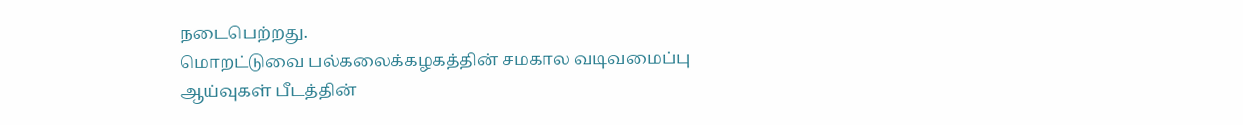நடைபெற்றது.
மொறட்டுவை பல்கலைக்கழகத்தின் சமகால வடிவமைப்பு ஆய்வுகள் பீடத்தின்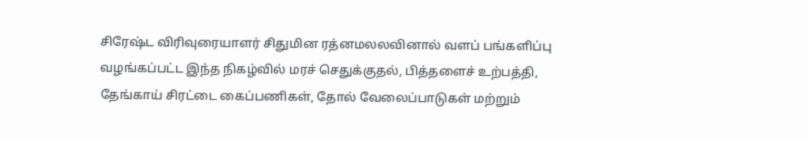சிரேஷ்ட விரிவுரையாளர் சிதுமின ரத்னமலலவினால் வளப் பங்களிப்பு வழங்கப்பட்ட இந்த நிகழ்வில் மரச் செதுக்குதல், பித்தளைச் உற்பத்தி, தேங்காய் சிரட்டை கைப்பணிகள், தோல் வேலைப்பாடுகள் மற்றும்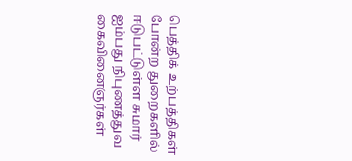பெத்திக் உற்பத்திகள் போன்ற துறைகளில் ஈடுபட்டுள்ள சுமார் ஐம்பது நிபுணத்துவ கைவினைஞர்கள்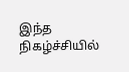இந்த நிகழ்ச்சியில்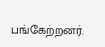பங்கேற்றனர்.